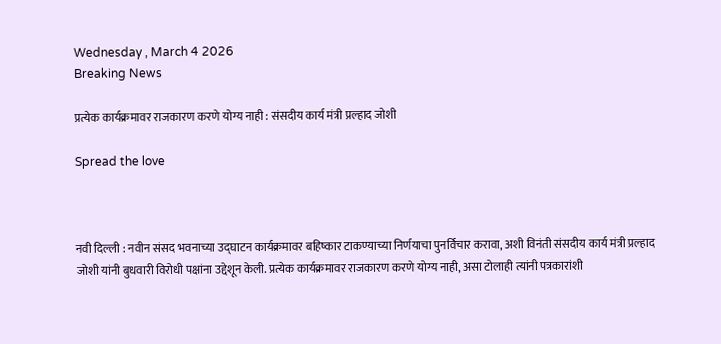Wednesday , March 4 2026
Breaking News

प्रत्येक कार्यक्रमावर राजकारण करणे योग्य नाही : संसदीय कार्य मंत्री प्रल्हाद जोशी

Spread the love



नवी दिल्ली : नवीन संसद भवनाच्या उद्घाटन कार्यक्रमावर बहिष्कार टाकण्याच्या निर्णयाचा पुनर्विचार करावा, अशी विनंती संसदीय कार्य मंत्री प्रल्हाद जोशी यांनी बुधवारी विरोधी पक्षांना उद्देशून केली. प्रत्येक कार्यक्रमावर राजकारण करणे योग्य नाही, असा टोलाही त्यांनी पत्रकारांशी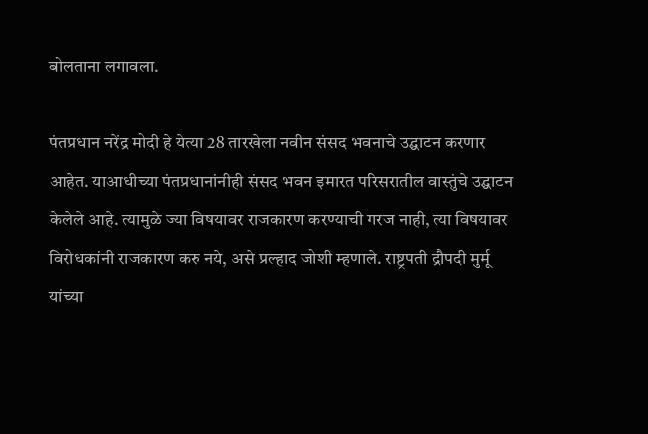बोलताना लगावला.

पंतप्रधान नरेंद्र मोदी हे येत्या 28 तारखेला नवीन संसद भवनाचे उद्घाटन करणार आहेत. याआधीच्या पंतप्रधानांनीही संसद भवन इमारत परिसरातील वास्तुंचे उद्घाटन केलेले आहे. त्यामुळे ज्या विषयावर राजकारण करण्याची गरज नाही, त्या विषयावर विरोधकांनी राजकारण करु नये, असे प्रल्हाद जोशी म्हणाले. राष्ट्रपती द्रौपदी मुर्मू यांच्या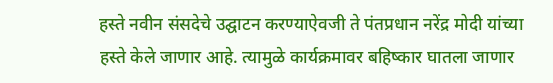हस्ते नवीन संसदेचे उद्घाटन करण्याऐवजी ते पंतप्रधान नरेंद्र मोदी यांच्या हस्ते केले जाणार आहे. त्यामुळे कार्यक्रमावर बहिष्कार घातला जाणार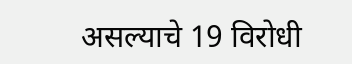असल्याचे 19 विरोधी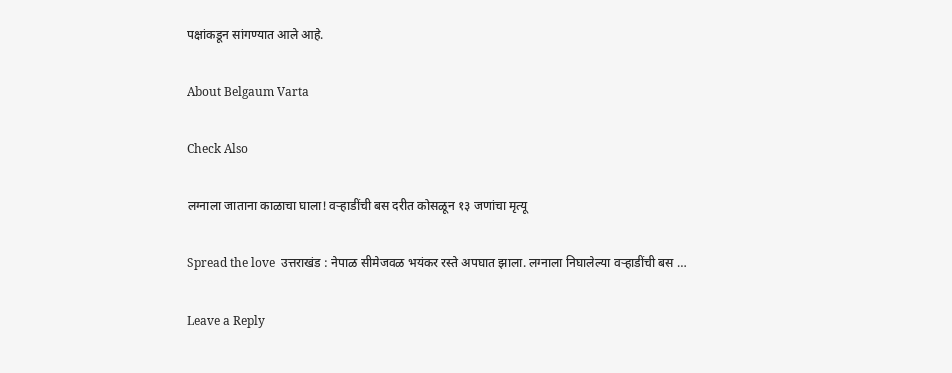पक्षांकडून सांगण्यात आले आहे.

About Belgaum Varta

Check Also

लग्नाला जाताना काळाचा घाला! वऱ्हाडींची बस दरीत कोसळून १३ जणांचा मृत्यू

Spread the love  उत्तराखंड : नेपाळ सीमेजवळ भयंकर रस्ते अपघात झाला. लग्नाला निघालेल्या वऱ्हाडींची बस …

Leave a Reply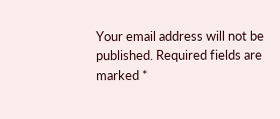Your email address will not be published. Required fields are marked *